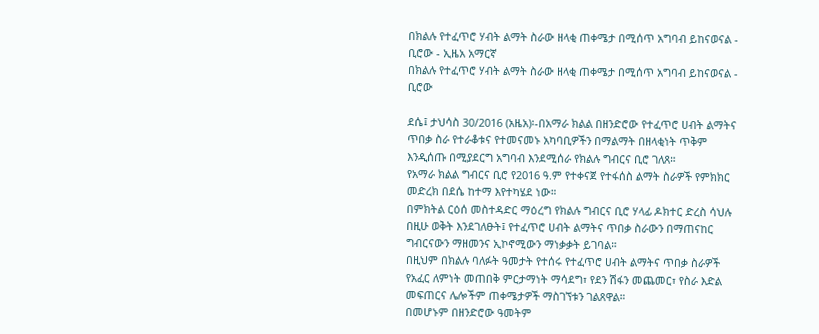በክልሉ የተፈጥሮ ሃብት ልማት ስራው ዘላቂ ጠቀሜታ በሚሰጥ አግባብ ይከናወናል - ቢሮው - ኢዜአ አማርኛ
በክልሉ የተፈጥሮ ሃብት ልማት ስራው ዘላቂ ጠቀሜታ በሚሰጥ አግባብ ይከናወናል - ቢሮው

ደሴ፤ ታህሳስ 30/2016 (አዜአ)፡-በአማራ ክልል በዘንድሮው የተፈጥሮ ሀብት ልማትና ጥበቃ ስራ የተራቆቱና የተመናመኑ አካባቢዎችን በማልማት በዘላቂነት ጥቅም እንዲሰጡ በሚያደርግ አግባብ እንደሚሰራ የክልሉ ግብርና ቢሮ ገለጸ።
የአማራ ክልል ግብርና ቢሮ የ2016 ዓ.ም የተቀናጀ የተፋሰስ ልማት ስራዎች የምክክር መድረክ በደሴ ከተማ እየተካሄደ ነው።
በምክትል ርዕሰ መስተዳድር ማዕረግ የክልሉ ግብርና ቢሮ ሃላፊ ዶክተር ድረስ ሳህሉ በዚሁ ወቅት እንደገለፁት፤ የተፈጥሮ ሀብት ልማትና ጥበቃ ስራውን በማጠናከር ግብርናውን ማዘመንና ኢኮኖሚውን ማነቃቃት ይገባል።
በዚህም በክልሉ ባለፉት ዓመታት የተሰሩ የተፈጥሮ ሀብት ልማትና ጥበቃ ስራዎች የአፈር ለምነት መጠበቅ ምርታማነት ማሳደግ፣ የደን ሽፋን መጨመር፣ የስራ እድል መፍጠርና ሌሎችም ጠቀሜታዎች ማስገኘቱን ገልጸዋል።
በመሆኑም በዘንድሮው ዓመትም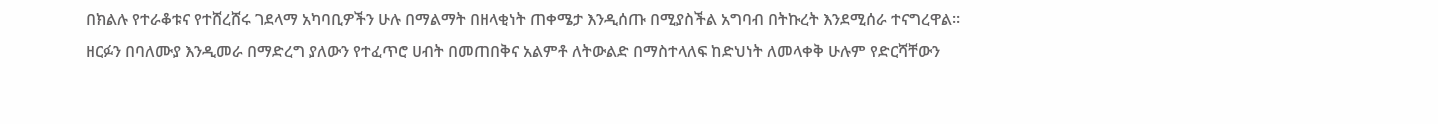በክልሉ የተራቆቱና የተሸረሸሩ ገደላማ አካባቢዎችን ሁሉ በማልማት በዘላቂነት ጠቀሜታ እንዲሰጡ በሚያስችል አግባብ በትኩረት እንደሚሰራ ተናግረዋል።
ዘርፉን በባለሙያ እንዲመራ በማድረግ ያለውን የተፈጥሮ ሀብት በመጠበቅና አልምቶ ለትውልድ በማስተላለፍ ከድህነት ለመላቀቅ ሁሉም የድርሻቸውን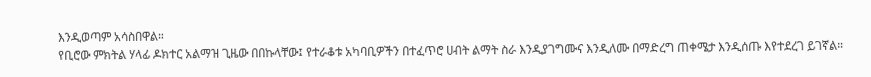እንዲወጣም አሳስበዋል።
የቢሮው ምክትል ሃላፊ ዶክተር አልማዝ ጊዜው በበኩላቸው፤ የተራቆቱ አካባቢዎችን በተፈጥሮ ሀብት ልማት ስራ እንዲያገግሙና እንዲለሙ በማድረግ ጠቀሜታ እንዲሰጡ እየተደረገ ይገኛል።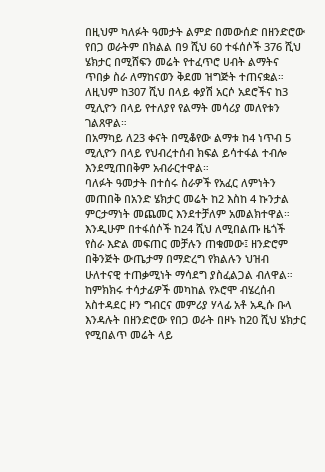በዚህም ካለፉት ዓመታት ልምድ በመውሰድ በዘንድሮው የበጋ ወራትም በክልል በ9 ሺህ 60 ተፋሰሶች 376 ሺህ ሄክታር በሚሸፍን መሬት የተፈጥሮ ሀብት ልማትና ጥበቃ ስራ ለማከናወን ቅደመ ዝግጅት ተጠናቋል።
ለዚህም ከ307 ሺህ በላይ ቀያሽ አርሶ አደሮችና ከ3 ሚሊዮን በላይ የተለያየ የልማት መሳሪያ መለየቱን ገልጸዋል።
በአማካይ ለ23 ቀናት በሚቆየው ልማቱ ከ4 ነጥብ 5 ሚሊዮን በላይ የህብረተሰብ ክፍል ይሳተፋል ተብሎ እንደሚጠበቅም አብራርተዋል።
ባለፉት ዓመታት በተሰሩ ስራዎች የአፈር ለምነትን መጠበቅ በአንድ ሄክታር መሬት ከ2 እስከ 4 ኩንታል ምርታማነት መጨመር እንደተቻለም አመልክተዋል።
እንዲሁም በተፋሰሶች ከ24 ሺህ ለሚበልጡ ዜጎች የስራ እድል መፍጠር መቻሉን ጠቁመው፤ ዘንድሮም በቅንጅት ውጤታማ በማድረግ የክልሉን ህዝብ ሁለተናዊ ተጠቃሚነት ማሳደግ ያስፈልጋል ብለዋል።
ከምክክሩ ተሳታፊዎች መካከል የኦሮሞ ብሄረሰብ አስተዳደር ዞን ግብርና መምሪያ ሃላፊ አቶ አዲሱ ቡላ እንዳሉት በዘንድሮው የበጋ ወራት በዞኑ ከ20 ሺህ ሄክታር የሚበልጥ መሬት ላይ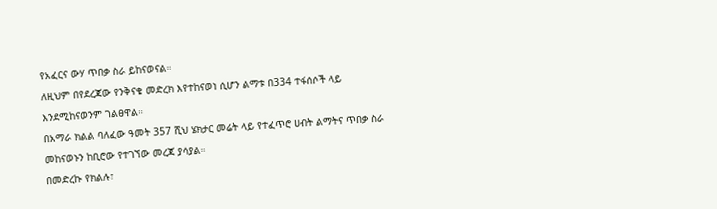የአፈርና ውሃ ጥበቃ ስራ ይከናወናል።
ለዚህም በየደረጃው የንቅናቄ መድረክ እየተከናወነ ሲሆን ልማቱ በ334 ተፋሰሶች ላይ እንደሚከናወንም ገልፀዋል።
በአማራ ክልል ባለፈው ዓመት 357 ሺህ ሄክታር መሬት ላይ የተፈጥሮ ሀብት ልማትና ጥበቃ ስራ መከናወኑን ከቢሮው የተገኘው መረጃ ያሳያል።
በመድረኩ የክልሉ፣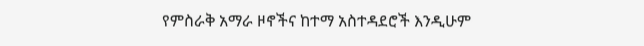የምስራቅ አማራ ዞኖችና ከተማ አስተዳደሮች እንዲሁም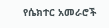የሴክተር አመራሮች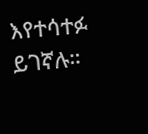እየተሳተፉ ይገኛሉ።